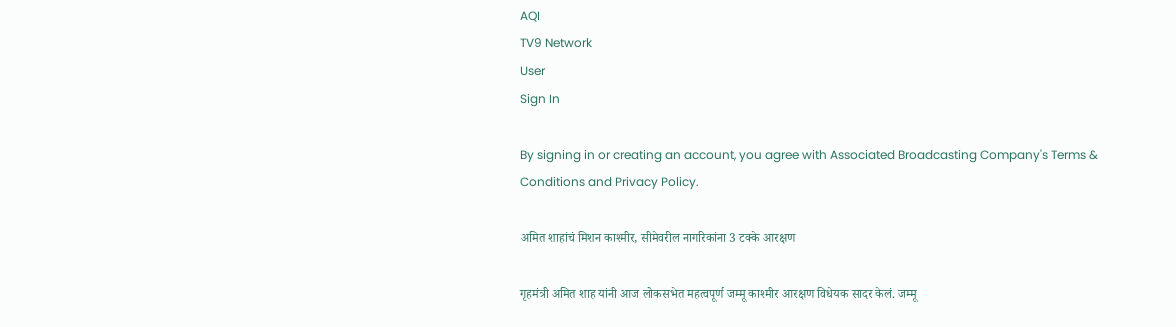AQI
TV9 Network
User
Sign In

By signing in or creating an account, you agree with Associated Broadcasting Company's Terms & Conditions and Privacy Policy.

अमित शाहांचं मिशन काश्मीर, सीमेवरील नागरिकांना 3 टक्के आरक्षण

गृहमंत्री अमित शाह यांनी आज लोकसभेत महत्वपूर्ण जम्मू काश्मीर आरक्षण विधेयक सादर केलं. जम्मू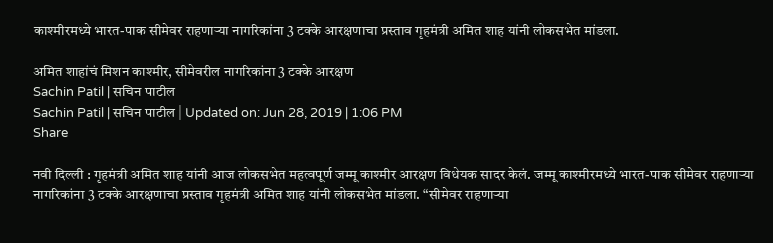काश्मीरमध्ये भारत-पाक सीमेवर राहणाऱ्या नागरिकांना 3 टक्के आरक्षणाचा प्रस्ताव गृहमंत्री अमित शाह यांनी लोकसभेत मांडला.

अमित शाहांचं मिशन काश्मीर, सीमेवरील नागरिकांना 3 टक्के आरक्षण
Sachin Patil | सचिन पाटील
Sachin Patil | सचिन पाटील | Updated on: Jun 28, 2019 | 1:06 PM
Share

नवी दिल्ली : गृहमंत्री अमित शाह यांनी आज लोकसभेत महत्वपूर्ण जम्मू काश्मीर आरक्षण विधेयक सादर केलं. जम्मू काश्मीरमध्ये भारत-पाक सीमेवर राहणाऱ्या नागरिकांना 3 टक्के आरक्षणाचा प्रस्ताव गृहमंत्री अमित शाह यांनी लोकसभेत मांडला. “सीमेवर राहणाऱ्या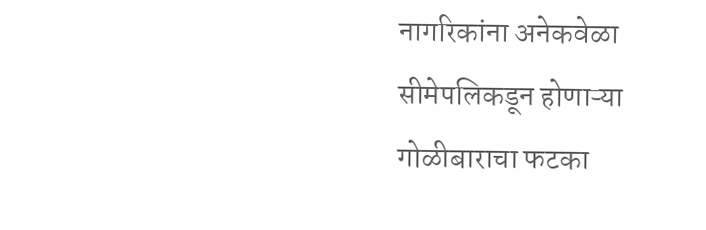नागरिकांना अनेकवेळा सीमेपलिकडून होणाऱ्या गोळीबाराचा फटका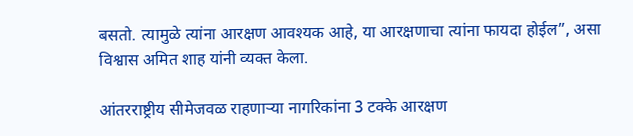बसतो. त्यामुळे त्यांना आरक्षण आवश्यक आहे, या आरक्षणाचा त्यांना फायदा होईल”, असा विश्वास अमित शाह यांनी व्यक्त केला.

आंतरराष्ट्रीय सीमेजवळ राहणाऱ्या नागरिकांना 3 टक्के आरक्षण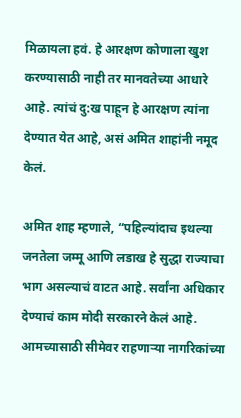मिळायला हवं. हे आरक्षण कोणाला खुश करण्यासाठी नाही तर मानवतेच्या आधारे आहे. त्यांचं दु:ख पाहून हे आरक्षण त्यांना देण्यात येत आहे, असं अमित शाहांनी नमूद केलं.

अमित शाह म्हणाले, “पहिल्यांदाच इथल्या जनतेला जम्मू आणि लडाख हे सुद्धा राज्याचा भाग असल्याचं वाटत आहे. सर्वांना अधिकार देण्याचं काम मोदी सरकारने केलं आहे. आमच्यासाठी सीमेवर राहणाऱ्या नागरिकांच्या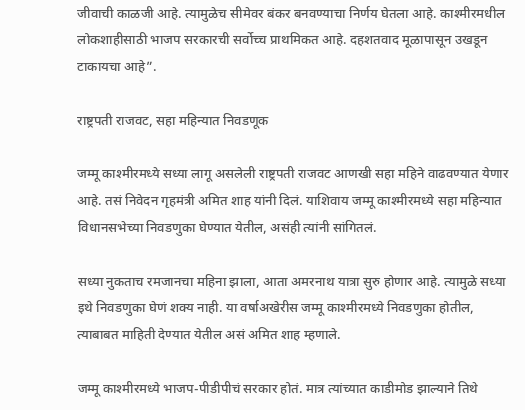जीवाची काळजी आहे. त्यामुळेच सीमेवर बंकर बनवण्याचा निर्णय घेतला आहे. काश्मीरमधील लोकशाहीसाठी भाजप सरकारची सर्वोच्च प्राथमिकत आहे. दहशतवाद मूळापासून उखडून टाकायचा आहे”.

राष्ट्रपती राजवट, सहा महिन्यात निवडणूक

जम्मू काश्मीरमध्ये सध्या लागू असलेली राष्ट्रपती राजवट आणखी सहा महिने वाढवण्यात येणार आहे. तसं निवेदन गृहमंत्री अमित शाह यांनी दिलं. याशिवाय जम्मू काश्मीरमध्ये सहा महिन्यात विधानसभेच्या निवडणुका घेण्यात येतील, असंही त्यांनी सांगितलं.

सध्या नुकताच रमजानचा महिना झाला, आता अमरनाथ यात्रा सुरु होणार आहे. त्यामुळे सध्या इथे निवडणुका घेणं शक्य नाही. या वर्षाअखेरीस जम्मू काश्मीरमध्ये निवडणुका होतील, त्याबाबत माहिती देण्यात येतील असं अमित शाह म्हणाले.

जम्मू काश्मीरमध्ये भाजप-पीडीपीचं सरकार होतं. मात्र त्यांच्यात काडीमोड झाल्याने तिथे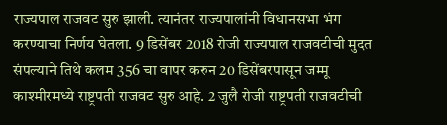राज्यपाल राजवट सुरु झाली. त्यानंतर राज्यपालांनी विधानसभा भंग करण्याचा निर्णय घेतला. 9 डिसेंबर 2018 रोजी राज्यपाल राजवटीची मुदत संपल्याने तिथे कलम 356 चा वापर करुन 20 डिसेंबरपासून जम्मू काश्मीरमध्ये राष्ट्रपती राजवट सुरु आहे. 2 जुलै रोजी राष्ट्रपती राजवटीची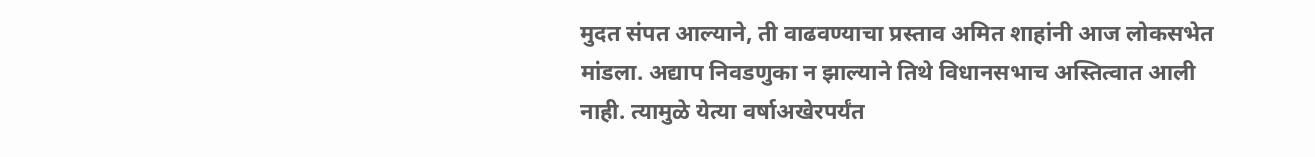मुदत संपत आल्याने, ती वाढवण्याचा प्रस्ताव अमित शाहांनी आज लोकसभेत मांडला. अद्याप निवडणुका न झाल्याने तिथे विधानसभाच अस्तित्वात आली नाही. त्यामुळे येत्या वर्षाअखेरपर्यंत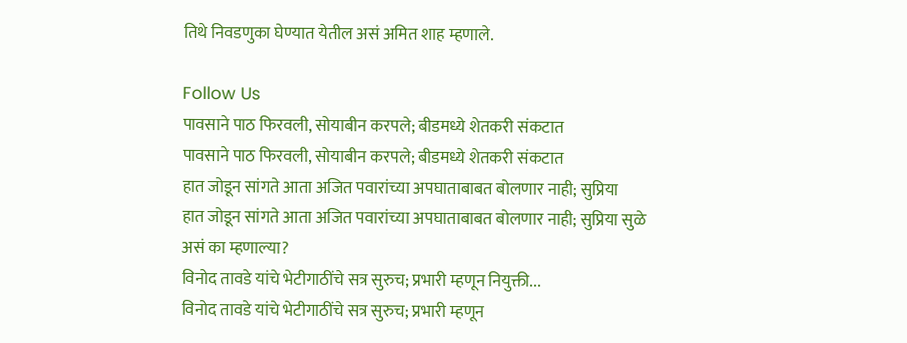तिथे निवडणुका घेण्यात येतील असं अमित शाह म्हणाले.

Follow Us
पावसाने पाठ फिरवली, सोयाबीन करपले; बीडमध्ये शेतकरी संकटात
पावसाने पाठ फिरवली, सोयाबीन करपले; बीडमध्ये शेतकरी संकटात
हात जोडून सांगते आता अजित पवारांच्या अपघाताबाबत बोलणार नाही; सुप्रिया
हात जोडून सांगते आता अजित पवारांच्या अपघाताबाबत बोलणार नाही; सुप्रिया सुळे असं का म्हणाल्या?
विनोद तावडे यांचे भेटीगाठींचे सत्र सुरुच; प्रभारी म्हणून नियुक्ती...
विनोद तावडे यांचे भेटीगाठींचे सत्र सुरुच; प्रभारी म्हणून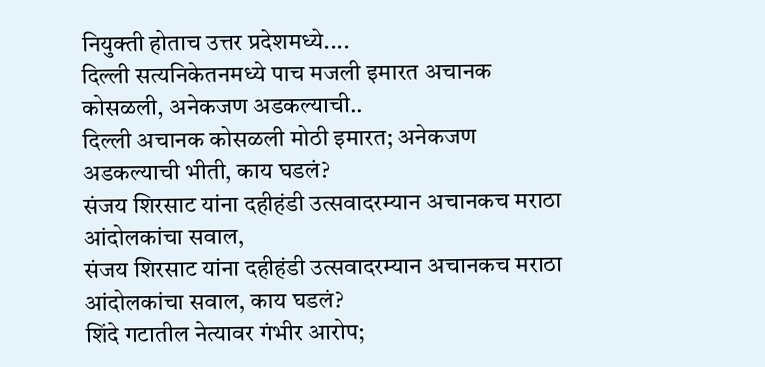नियुक्ती होताच उत्तर प्रदेशमध्ये....
दिल्ली सत्यनिकेतनमध्ये पाच मजली इमारत अचानक कोसळली, अनेकजण अडकल्याची..
दिल्ली अचानक कोसळली मोठी इमारत; अनेकजण अडकल्याची भीती, काय घडलं?
संजय शिरसाट यांना दहीहंडी उत्सवादरम्यान अचानकच मराठा आंदोलकांचा सवाल,
संजय शिरसाट यांना दहीहंडी उत्सवादरम्यान अचानकच मराठा आंदोलकांचा सवाल, काय घडलं?
शिंदे गटातील नेत्यावर गंभीर आरोप;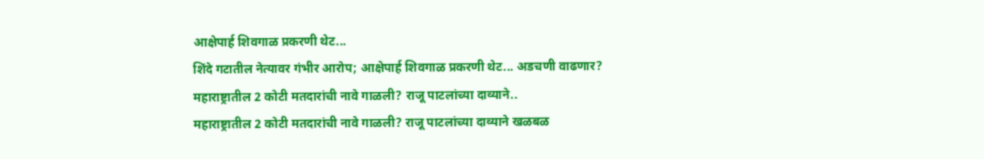आक्षेपार्ह शिवगाळ प्रकरणी थेट...
शिंदे गटातील नेत्यावर गंभीर आरोप; आक्षेपार्ह शिवगाळ प्रकरणी थेट... अडचणी वाढणार?
महाराष्ट्रातील 2 कोटी मतदारांची नावे गाळली? राजू पाटलांच्या दाव्याने..
महाराष्ट्रातील 2 कोटी मतदारांची नावे गाळली? राजू पाटलांच्या दाव्याने खळबळ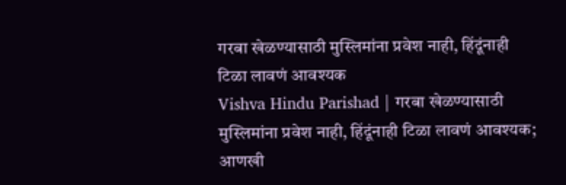गरबा खेळण्यासाठी मुस्लिमांना प्रवेश नाही, हिंदूंनाही टिळा लावणं आवश्यक
Vishva Hindu Parishad | गरबा खेळण्यासाठी मुस्लिमांना प्रवेश नाही, हिंदूंनाही टिळा लावणं आवश्यक; आणखी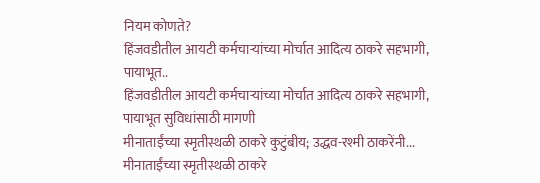नियम कोणते?
हिंजवडीतील आयटी कर्मचाऱ्यांच्या मोर्चात आदित्य ठाकरे सहभागी, पायाभूत..
हिंजवडीतील आयटी कर्मचाऱ्यांच्या मोर्चात आदित्य ठाकरे सहभागी, पायाभूत सुविधांसाठी मागणी
मीनाताईंच्या स्मृतीस्थळी ठाकरे कुटुंबीय; उद्धव-रश्मी ठाकरेंनी...
मीनाताईंच्या स्मृतीस्थळी ठाकरे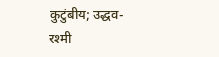कुटुंबीय; उद्धव-रश्मी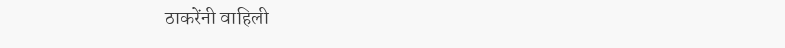ठाकरेंनी वाहिली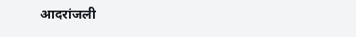आदरांजली